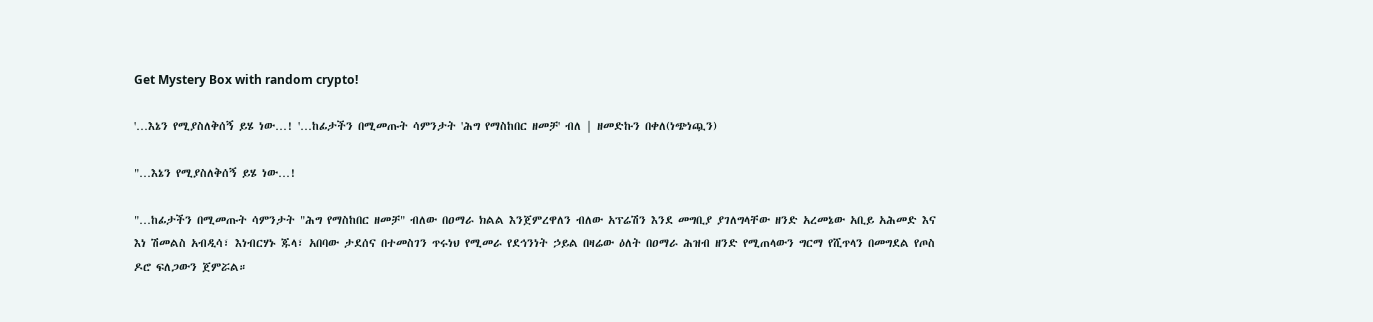Get Mystery Box with random crypto!

'…እኔን የሚያስለቅሰኝ ይሄ ነው…! '…ከፊታችን በሚመጡት ሳምንታት 'ሕግ የማስከበር ዘመቻ' ብለ | ዘመድኩን በቀለ(ነጭነጯን)

"…እኔን የሚያስለቅሰኝ ይሄ ነው…!

"…ከፊታችን በሚመጡት ሳምንታት "ሕግ የማስከበር ዘመቻ" ብለው በዐማራ ክልል እንጀምረዋለን ብለው አፕሬሽን እንደ መግቢያ ያገለግላቸው ዘንድ አረመኔው አቢይ አሕመድ እና እነ ሽመልስ አብዲሳ፣ እነብርሃኑ ጁላ፣ አበባው ታደሰና በተመስገን ጥሩነህ የሚመራ የደኅንነት ኃይል በዛሬው ዕለት በዐማራ ሕዝብ ዘንድ የሚጠላውን ግርማ የሺጥላን በመግደል የጦስ ዶሮ ፍለጋውን ጀምሯል።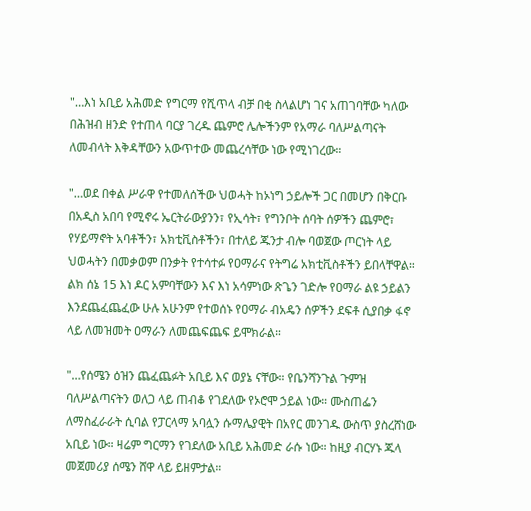"…እነ አቢይ አሕመድ የግርማ የሺጥላ ብቻ በቂ ስላልሆነ ገና አጠገባቸው ካለው በሕዝብ ዘንድ የተጠላ ባርያ ገረዱ ጨምሮ ሌሎችንም የአማራ ባለሥልጣናት ለመብላት እቅዳቸውን አውጥተው መጨረሳቸው ነው የሚነገረው።

"…ወደ በቀል ሥራዋ የተመለሰችው ህወሓት ከኦነግ ኃይሎች ጋር በመሆን በቅርቡ በአዲስ አበባ የሚኖሩ ኤርትራውያንን፣ የኢሳት፣ የግንቦት ሰባት ሰዎችን ጨምሮ፣ የሃይማኖት አባቶችን፣ አክቲቪስቶችን፣ በተለይ ጁንታ ብሎ ባወጀው ጦርነት ላይ ህወሓትን በመቃወም በንቃት የተሳተፉ የዐማራና የትግሬ አክቲቪስቶችን ይበላቸዋል። ልክ ሰኔ 15 እነ ዶር አምባቸውን እና እነ አሳምነው ጽጌን ገድሎ የዐማራ ልዩ ኃይልን እንደጨፈጨፈው ሁሉ አሁንም የተወሰኑ የዐማራ ብአዴን ሰዎችን ደፍቶ ሲያበቃ ፋኖ ላይ ለመዝመት ዐማራን ለመጨፍጨፍ ይሞክራል።

"…የሰሜን ዕዝን ጨፈጨፉት አቢይ እና ወያኔ ናቸው። የቤንሻንጉል ጉምዝ ባለሥልጣናትን ወለጋ ላይ ጠብቆ የገደለው የኦሮሞ ኃይል ነው። ሙስጠፌን ለማስፈራራት ሲባል የፓርላማ አባሏን ሱማሌያዊት በአየር መንገዱ ውስጥ ያስረሸነው አቢይ ነው። ዛሬም ግርማን የገደለው አቢይ አሕመድ ራሱ ነው። ከዚያ ብርሃኑ ጁላ መጀመሪያ ሰሜን ሸዋ ላይ ይዘምታል።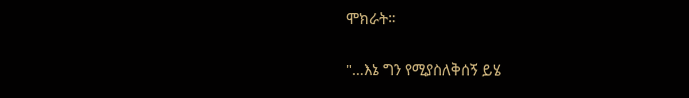ሞክራት።

"…እኔ ግን የሚያስለቅሰኝ ይሄ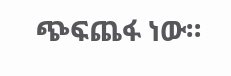ጭፍጨፋ ነው።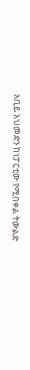አቢይ አህመድን ከነፓርቲው የሚበቀል ትውልድ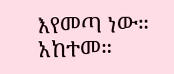እየመጣ ነው። አከተመ።